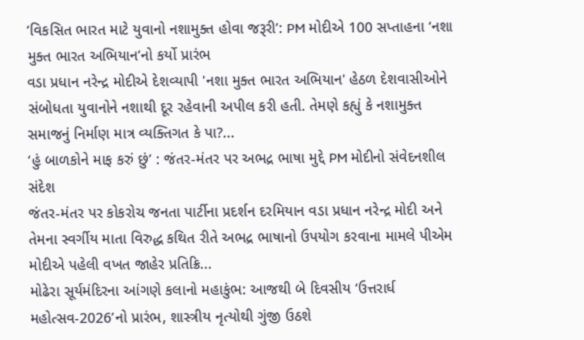‘વિકસિત ભારત માટે યુવાનો નશામુક્ત હોવા જરૂરી’: PM મોદીએ 100 સપ્તાહના ‘નશા મુક્ત ભારત અભિયાન’નો કર્યો પ્રારંભ
વડા પ્રધાન નરેન્દ્ર મોદીએ દેશવ્યાપી 'નશા મુક્ત ભારત અભિયાન' હેઠળ દેશવાસીઓને સંબોધતા યુવાનોને નશાથી દૂર રહેવાની અપીલ કરી હતી. તેમણે કહ્યું કે નશામુક્ત સમાજનું નિર્માણ માત્ર વ્યક્તિગત કે પા?...
‘હું બાળકોને માફ કરું છું’ : જંતર-મંતર પર અભદ્ર ભાષા મુદ્દે PM મોદીનો સંવેદનશીલ સંદેશ
જંતર-મંતર પર કોકરોચ જનતા પાર્ટીના પ્રદર્શન દરમિયાન વડા પ્રધાન નરેન્દ્ર મોદી અને તેમના સ્વર્ગીય માતા વિરુદ્ધ કથિત રીતે અભદ્ર ભાષાનો ઉપયોગ કરવાના મામલે પીએમ મોદીએ પહેલી વખત જાહેર પ્રતિક્રિ...
મોઢેરા સૂર્યમંદિરના આંગણે કલાનો મહાકુંભ: આજથી બે દિવસીય ‘ઉત્તરાર્ધ મહોત્સવ-2026’નો પ્રારંભ, શાસ્ત્રીય નૃત્યોથી ગુંજી ઉઠશે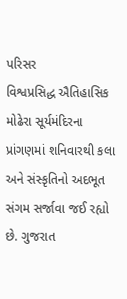પરિસર
વિશ્વપ્રસિદ્ધ ઐતિહાસિક મોઢેરા સૂર્યમંદિરના પ્રાંગણમાં શનિવારથી કલા અને સંસ્કૃતિનો અદભૂત સંગમ સર્જાવા જઈ રહ્યો છે. ગુજરાત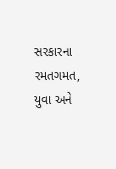સરકારના રમતગમત, યુવા અને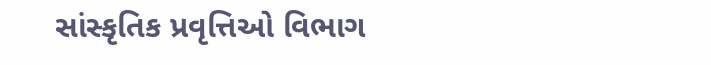સાંસ્કૃતિક પ્રવૃત્તિઓ વિભાગ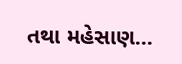તથા મહેસાણ...